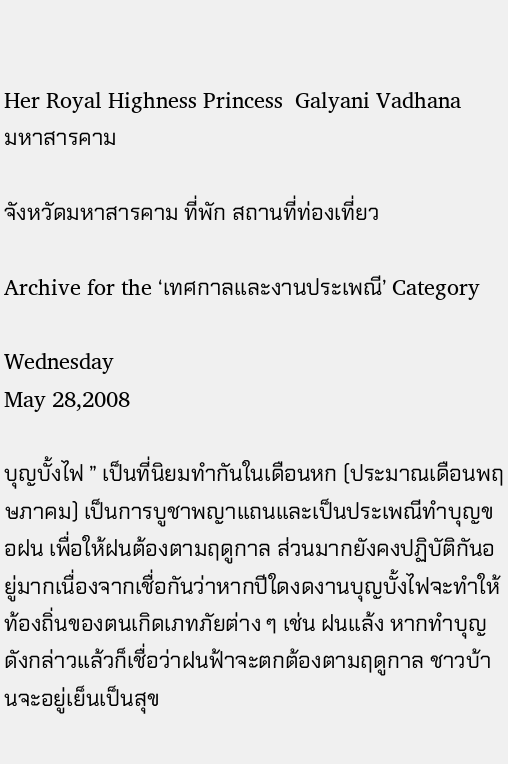Her Royal Highness Princess  Galyani Vadhana
มหาสารคาม

จังหวัดมหาสารคาม ที่พัก สถานที่ท่องเที่ยว

Archive for the ‘เทศกาลและงานประเพณี’ Category

Wednesday
May 28,2008

บุญบั้งไฟ ” เป็นที่นิยมทำกันในเดือนหก (ประมาณเดือนพฤษภาคม) เป็นการบูชาพญาแถนและเป็นประเพณีทำบุญขอฝน เพื่อให้ฝนต้องตามฤดูกาล ส่วนมากยังคงปฏิบัติกันอยู่มากเนื่องจากเชื่อกันว่าหากปีใดงดงานบุญบั้งไฟจะทำให้ท้องถิ่นของตนเกิดเภทภัยต่าง ๆ เช่น ฝนแล้ง หากทำบุญดังกล่าวแล้วก็เชื่อว่าฝนฟ้าจะตกต้องตามฤดูกาล ชาวบ้านจะอยู่เย็นเป็นสุข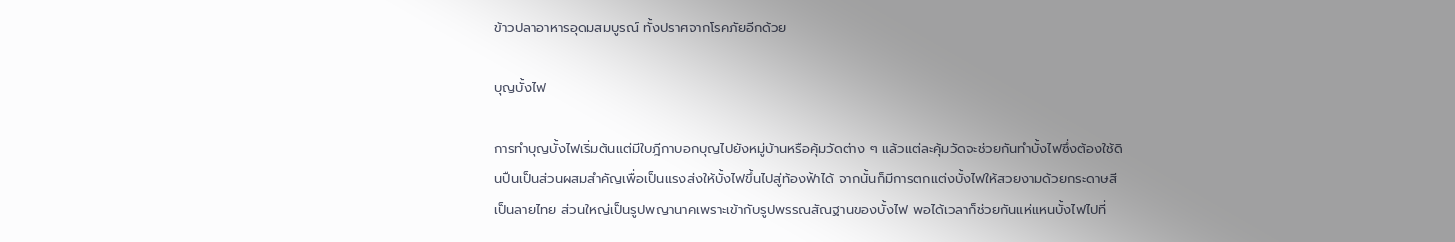ข้าวปลาอาหารอุดมสมบูรณ์ ทั้งปราศจากโรคภัยอีกด้วย

บุญบั้งไฟ

การทำบุญบั้งไฟเริ่มต้นแต่มีใบฎีกาบอกบุญไปยังหมู่บ้านหรือคุ้มวัดต่าง ๆ แล้วแต่ละคุ้มวัดจะช่วยกันทำบั้งไฟซึ่งต้องใช้ดินปืนเป็นส่วนผสมสำคัญเพื่อเป็นแรงส่งให้บั้งไฟขึ้นไปสู่ท้องฟ้าได้ จากนั้นก็มีการตกแต่งบั้งไฟให้สวยงามด้วยกระดาษสีเป็นลายไทย ส่วนใหญ่เป็นรูปพญานาคเพราะเข้ากับรูปพรรณสัณฐานของบั้งไฟ พอได้เวลาก็ช่วยกันแห่แหนบั้งไฟไปที่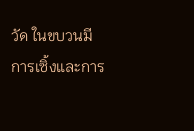วัด ในขบวนมีการเซิ้งและการ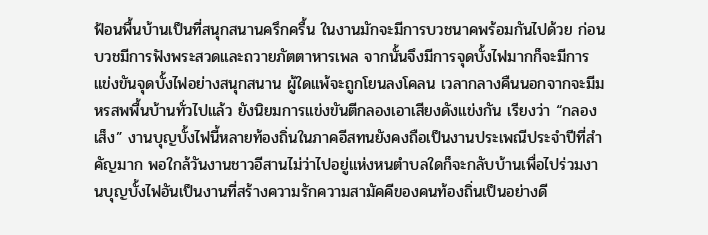ฟ้อนพื้นบ้านเป็นที่สนุกสนานครึกครื้น ในงานมักจะมีการบวชนาคพร้อมกันไปด้วย ก่อนบวชมีการฟังพระสวดและถวายภัตตาหารเพล จากนั้นจึงมีการจุดบั้งไฟมากก็จะมีการแข่งขันจุดบั้งไฟอย่างสนุกสนาน ผู้ใดแพ้จะถูกโยนลงโคลน เวลากลางคืนนอกจากจะมีมหรสพพื้นบ้านทั่วไปแล้ว ยังนิยมการแข่งขันตีกลองเอาเสียงดังแข่งกัน เรียงว่า “กลองเส็ง” งานบุญบั้งไฟนี้หลายท้องถิ่นในภาคอีสทนยังคงถือเป็นงานประเพณีประจำปีที่สำคัญมาก พอใกล้วันงานชาวอีสานไม่ว่าไปอยู่แห่งหนตำบลใดก็จะกลับบ้านเพื่อไปร่วมงานบุญบั้งไฟอันเป็นงานที่สร้างความรักความสามัคคีของคนท้องถิ่นเป็นอย่างดี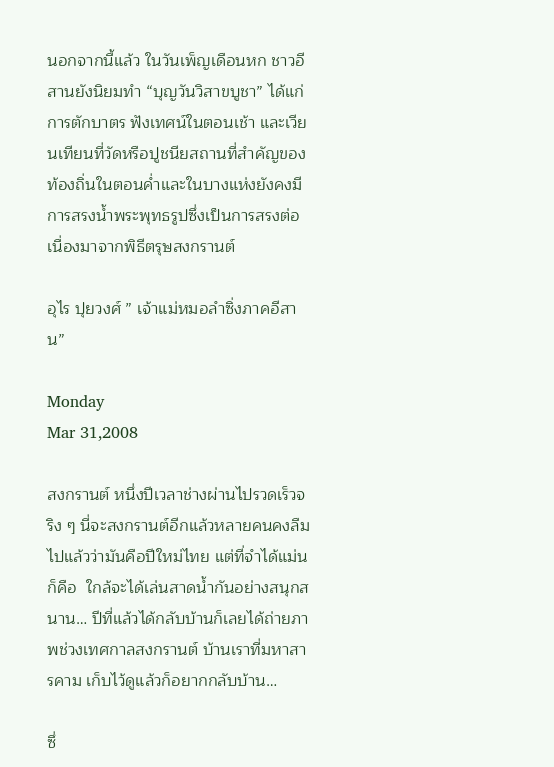นอกจากนี้แล้ว ในวันเพ็ญเดือนหก ชาวอีสานยังนิยมทำ “บุญวันวิสาขบูชา” ได้แก่การตักบาตร ฟังเทศน์ในตอนเช้า และเวียนเทียนที่วัดหรือปูชนียสถานที่สำคัญของท้องถิ่นในตอนค่ำและในบางแห่งยังคงมีการสรงน้ำพระพุทธรูปซึ่งเป็นการสรงต่อเนื่องมาจากพิธีตรุษสงกรานต์

อุไร ปุยวงศ์ ” เจ้าแม่หมอลำซิ่งภาคอีสาน”

Monday
Mar 31,2008

สงกรานต์ หนึ่งปีเวลาช่างผ่านไปรวดเร็วจริง ๆ นี่จะสงกรานต์อีกแล้วหลายคนคงลืมไปแล้วว่ามันคือปีใหม่ไทย แต่ที่จำได้แม่นก็คือ  ใกล้จะได้เล่นสาดน้ำกันอย่างสนุกสนาน… ปีที่แล้วได้กลับบ้านก็เลยได้ถ่ายภาพช่วงเทศกาลสงกรานต์ บ้านเราที่มหาสารคาม เก็บไว้ดูแล้วก็อยากกลับบ้าน…

ซึ่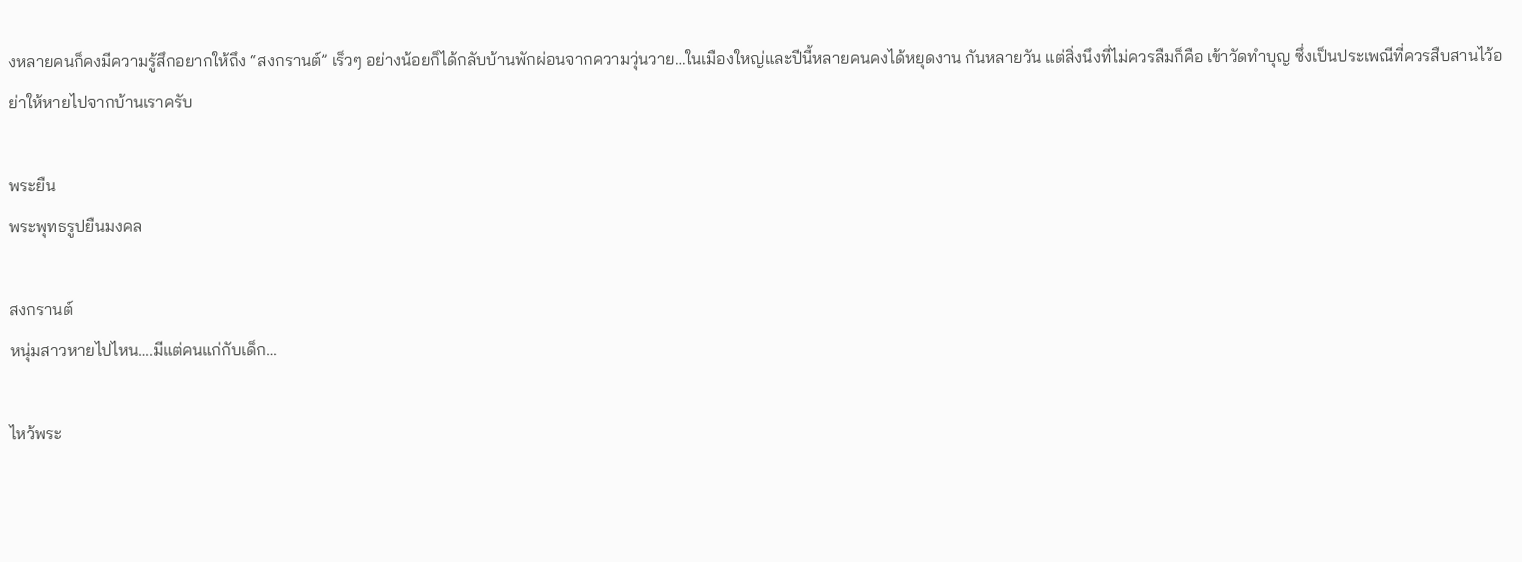งหลายคนก็คงมีความรู้สึกอยากให้ถึง “สงกรานต์” เร็วๆ อย่างน้อยก็ได้กลับบ้านพักผ่อนจากความวุ่นวาย…ในเมืองใหญ่และปีนี้หลายคนคงได้หยุดงาน กันหลายวัน แต่สิ่งนึงที่ไม่ควรลืมก็คือ เข้าวัดทำบุญ ซึ่งเป็นประเพณีที่ควรสืบสานไว้อย่าให้หายไปจากบ้านเราครับ

พระยืน
พระพุทธรูปยืนมงคล

สงกรานต์
หนุ่มสาวหายไปไหน….มีแต่คนแก่กับเด็ก…

ไหว้พระ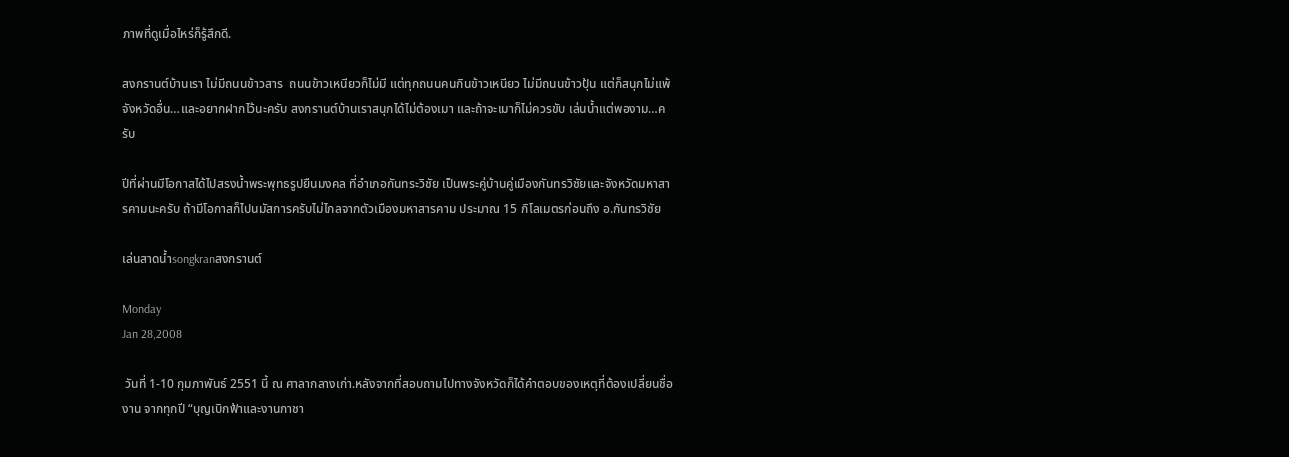ภาพที่ดูเมื่อไหร่ก็รู้สึกดี.

สงกรานต์บ้านเรา ไม่มีถนนข้าวสาร  ถนนข้าวเหนียวก็ไม่มี แต่ทุกถนนคนกินข้าวเหนียว ไม่มีถนนข้าวปุ้น แต่ก็สนุกไม่แพ้จังหวัดอื่น…และอยากฝากไว้นะครับ สงกรานต์บ้านเราสนุกได้ไม่ต้องเมา และถ้าจะเมาก็ไม่ควรขับ เล่นน้ำแต่พองาม…ครับ

ปีที่ผ่านมีโอกาสได้ไปสรงน้ำพระพุทธรูปยืนมงคล ที่อำเภอกันทระวิชัย เป็นพระคู่บ้านคู่เมืองกันทรวิชัยและจังหวัดมหาสารคามนะครับ ถ้ามีโอกาสก็ไปนมัสการครับไม่ไกลจากตัวเมืองมหาสารคาม ประมาณ 15 กิโลเมตรก่อนถึง อ.กันทรวิชัย

เล่นสาดน้ำsongkranสงกรานต์

Monday
Jan 28,2008

 วันที่ 1-10 กุมภาพันธ์ 2551 นี้ ณ ศาลากลางเก่า.หลังจากที่สอบถามไปทางจังหวัดก็ได้คำตอบของเหตุที่ต้องเปลี่ยนชื่องาน จากทุกปี “บุญเบิกฟ้าและงานกาชา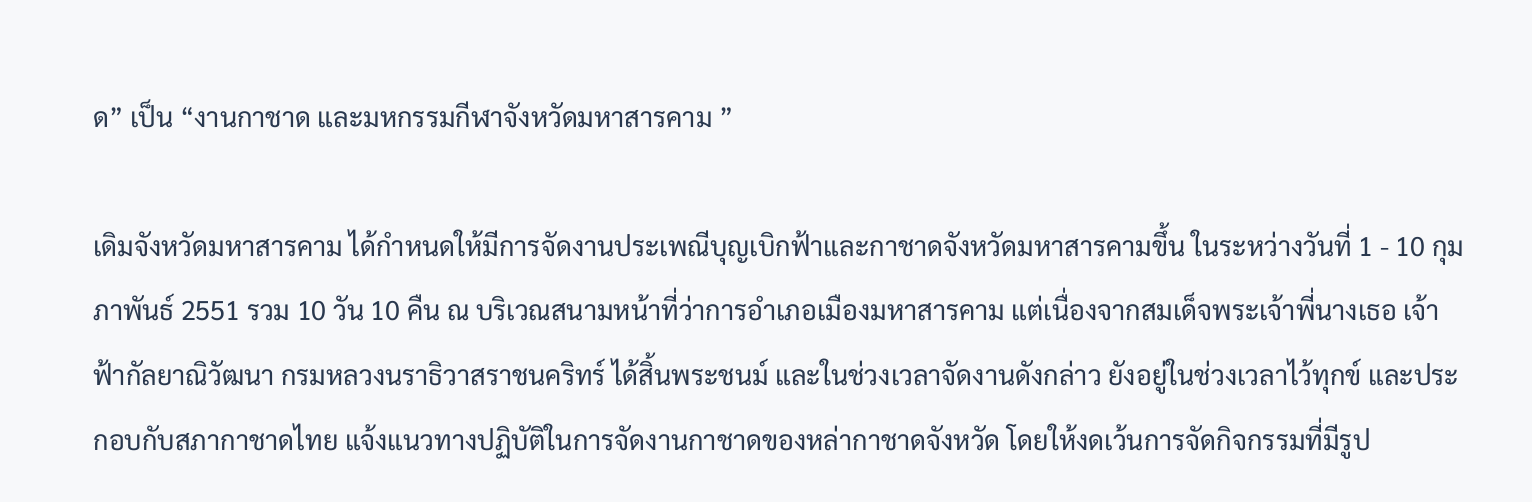ด” เป็น “งานกาชาด และมหกรรมกีฬาจังหวัดมหาสารคาม ”

เดิมจังหวัดมหาสารคาม ได้กำหนดให้มีการจัดงานประเพณีบุญเบิกฟ้าและกาชาดจังหวัดมหาสารคามขึ้น ในระหว่างวันที่ 1 - 10 กุมภาพันธ์ 2551 รวม 10 วัน 10 คืน ณ บริเวณสนามหน้าที่ว่าการอำเภอเมืองมหาสารคาม แต่เนื่องจากสมเด็จพระเจ้าพี่นางเธอ เจ้าฟ้ากัลยาณิวัฒนา กรมหลวงนราธิวาสราชนคริทร์ ได้สิ้นพระชนม์ และในช่วงเวลาจัดงานดังกล่าว ยังอยู่ในช่วงเวลาไว้ทุกข์ และประกอบกับสภากาชาดไทย แจ้งแนวทางปฏิบัติในการจัดงานกาชาดของหล่ากาชาดจังหวัด โดยให้งดเว้นการจัดกิจกรรมที่มีรูป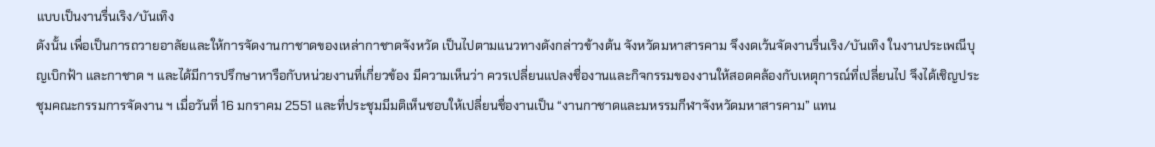แบบเป็นงานรื่นเริง/บันเทิง
ดังนั้น เพื่อเป็นการถวายอาลัยและให้การจัดงานกาชาดของเหล่ากาชาดจังหวัด เป็นไปตามแนวทางดังกล่าวข้างต้น จังหวัดมหาสารคาม จึงงดเว้นจัดงานรื่นเริง/บันเทิง ในงานประเพณีบุญเบิกฟ้า และกาชาด ฯ และได้มีการปรึกษาหารือกับหน่วยงานที่เกี่ยวข้อง มีความเห็นว่า ควรเปลี่ยนแปลงชื่องานและกิจกรรมของงานให้สอดคล้องกับเหตุการณ์ที่เปลี่ยนไป จึงได้เชิญประชุมคณะกรรมการจัดงาน ฯ เมื่อวันที่ 16 มกราคม 2551 และที่ประชุมมีมติเห็นชอบให้เปลี่ยนชื่องานเป็น “งานกาชาดและมหรรมกีฬาจังหวัดมหาสารคาม” แทน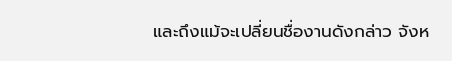และถึงแม้จะเปลี่ยนชื่องานดังกล่าว จังห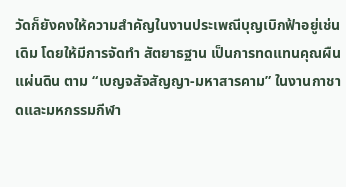วัดก็ยังคงให้ความสำคัญในงานประเพณีบุญเบิกฟ้าอยู่เช่นเดิม โดยให้มีการจัดทำ สัตยาธฐาน เป็นการทดแทนคุณผืนแผ่นดิน ตาม “เบญจสัจสัญญา-มหาสารคาม” ในงานกาชาดและมหกรรมกีฬา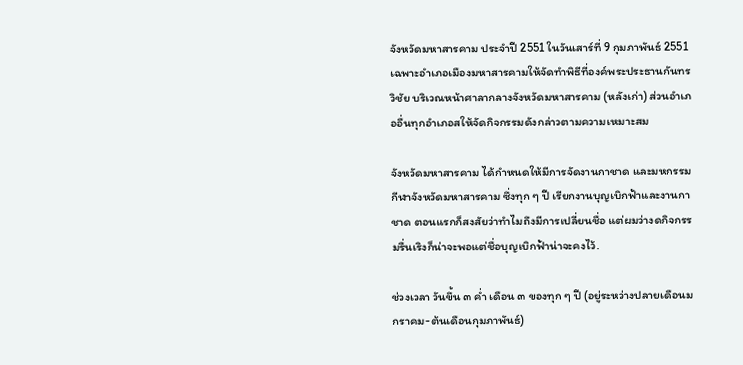จังหวัดมหาสารคาม ประจำปี 2551 ในวันเสาร์ที่ 9 กุมภาพันธ์ 2551 เฉพาะอำเภอเมืองมหาสารคามให้จัดทำพิธีที่องค์พระประธานกันทรวิชัย บริเวณหน้าศาลากลางจังหวัดมหาสารคาม (หลังเก่า) ส่วนอำเภออื่นทุกอำเภอสให้จัดกิจกรรมดังกล่าวตามความเหมาะสม

จังหวัดมหาสารคาม ได้กำหนดให้มีการจัดงานกาชาด และมหกรรมกีฬาจังหวัดมหาสารคาม ซึ่งทุก ๆ ปี เรียกงานบุญเบิกฟ้าและงานกาชาด ตอนแรกก็สงสัยว่าทำไมถึงมีการเปลี่ยนชื่อ แต่ผมว่างดกิจกรรมรื่นเริงก็น่าจะพอแต่ชื่อบุญเบิกฟ้าน่าจะคงไว้.

ช่วงเวลา วันขึ้น ๓ ค่ำ เดือน ๓ ของทุก ๆ ปี (อยู่ระหว่างปลายเดือนมกราคม-ต้นเดือนกุมภาพันธ์)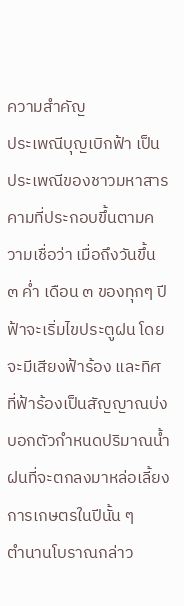ความสำคัญ
ประเพณีบุญเบิกฟ้า เป็นประเพณีของชาวมหาสารคามที่ประกอบขึ้นตามความเชื่อว่า เมื่อถึงวันขึ้น ๓ ค่ำ เดือน ๓ ของทุกๆ ปี ฟ้าจะเริ่มไขประตูฝน โดยจะมีเสียงฟ้าร้อง และทิศที่ฟ้าร้องเป็นสัญญาณบ่งบอกตัวกำหนดปริมาณน้ำฝนที่จะตกลงมาหล่อเลี้ยงการเกษตรในปีนั้น ๆ
ตำนานโบราณกล่าว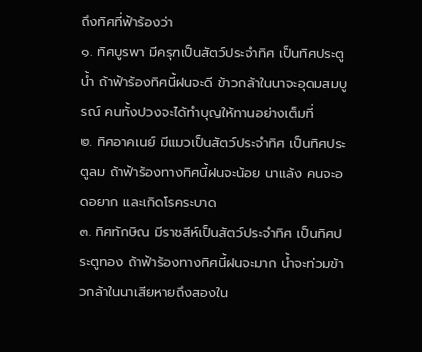ถึงทิศที่ฟ้าร้องว่า
๑. ทิศบูรพา มีครุฑเป็นสัตว์ประจำทิศ เป็นทิศประตูน้ำ ถ้าฟ้าร้องทิศนี้ฝนจะดี ข้าวกล้าในนาจะอุดมสมบูรณ์ คนทั้งปวงจะได้ทำบุญให้ทานอย่างเต็มที่
๒. ทิศอาคเนย์ มีแมวเป็นสัตว์ประจำทิศ เป็นทิศประตูลม ถ้าฟ้าร้องทางทิศนี้ฝนจะน้อย นาแล้ง คนจะอดอยาก และเกิดโรคระบาด
๓. ทิศทักษิณ มีราชสีห์เป็นสัตว์ประจำทิศ เป็นทิศประตูทอง ถ้าฟ้าร้องทางทิศนี้ฝนจะมาก น้ำจะท่วมข้าวกล้าในนาเสียหายถึงสองใน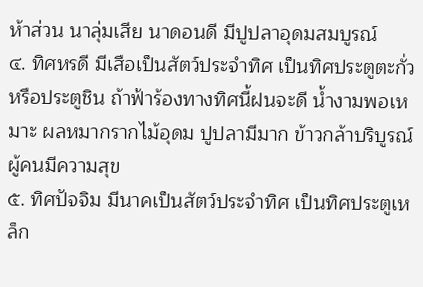ห้าส่วน นาลุ่มเสีย นาดอนดี มีปูปลาอุดมสมบูรณ์
๔. ทิศหรดี มีเสือเป็นสัตว์ประจำทิศ เป็นทิศประตูตะกั่วหรือประตูชิน ถ้าฟ้าร้องทางทิศนี้ฝนจะดี น้ำงามพอเหมาะ ผลหมากรากไม้อุดม ปูปลามีมาก ข้าวกล้าบริบูรณ์ ผู้คนมีความสุข
๕. ทิศปัจจิม มีนาคเป็นสัตว์ประจำทิศ เป็นทิศประตูเหล็ก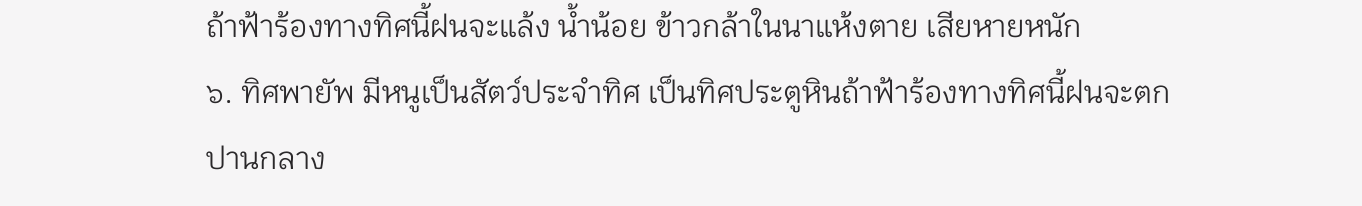ถ้าฟ้าร้องทางทิศนี้ฝนจะแล้ง น้ำน้อย ข้าวกล้าในนาแห้งตาย เสียหายหนัก
๖. ทิศพายัพ มีหนูเป็นสัตว์ประจำทิศ เป็นทิศประตูหินถ้าฟ้าร้องทางทิศนี้ฝนจะตกปานกลาง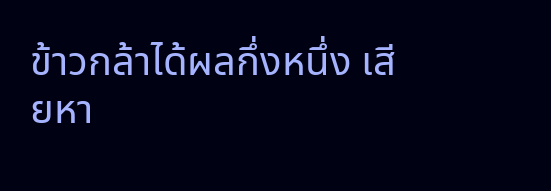ข้าวกล้าได้ผลกึ่งหนึ่ง เสียหา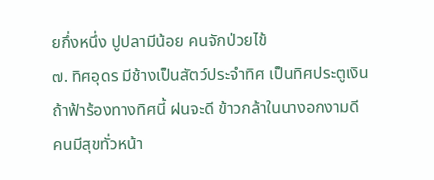ยกึ่งหนึ่ง ปูปลามีน้อย คนจักป่วยไข้
๗. ทิศอุดร มีช้างเป็นสัตว์ประจำทิศ เป็นทิศประตูเงิน ถ้าฟ้าร้องทางทิศนี้ ฝนจะดี ข้าวกล้าในนางอกงามดี คนมีสุขทั่วหน้า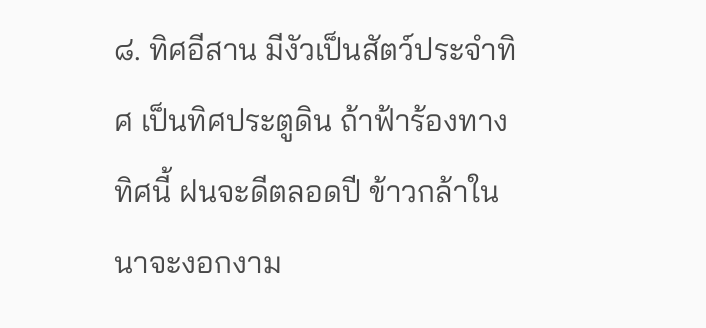๘. ทิศอีสาน มีงัวเป็นสัตว์ประจำทิศ เป็นทิศประตูดิน ถ้าฟ้าร้องทางทิศนี้ ฝนจะดีตลอดปี ข้าวกล้าในนาจะงอกงาม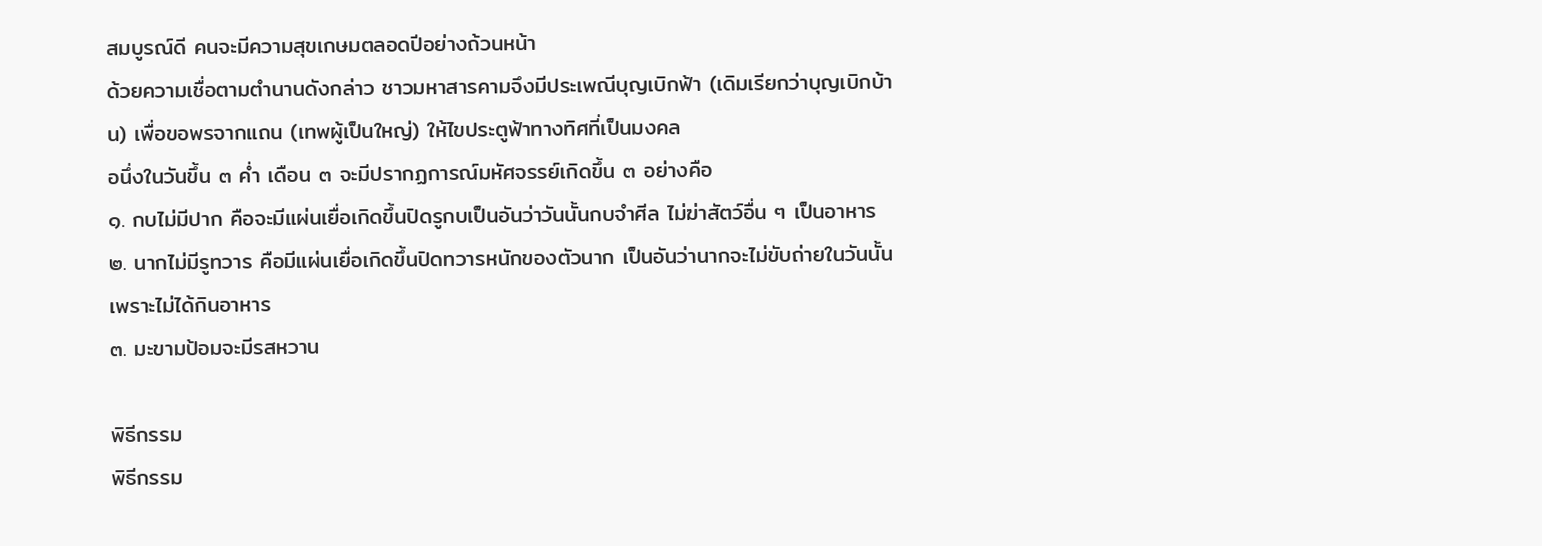สมบูรณ์ดี คนจะมีความสุขเกษมตลอดปีอย่างถ้วนหน้า
ด้วยความเชื่อตามตำนานดังกล่าว ชาวมหาสารคามจึงมีประเพณีบุญเบิกฟ้า (เดิมเรียกว่าบุญเบิกบ้าน) เพื่อขอพรจากแถน (เทพผู้เป็นใหญ่) ให้ไขประตูฟ้าทางทิศที่เป็นมงคล
อนึ่งในวันขึ้น ๓ ค่ำ เดือน ๓ จะมีปรากฏการณ์มหัศจรรย์เกิดขึ้น ๓ อย่างคือ
๑. กบไม่มีปาก คือจะมีแผ่นเยื่อเกิดขึ้นปิดรูกบเป็นอันว่าวันนั้นกบจำศีล ไม่ฆ่าสัตว์อื่น ๆ เป็นอาหาร
๒. นากไม่มีรูทวาร คือมีแผ่นเยื่อเกิดขึ้นปิดทวารหนักของตัวนาก เป็นอันว่านากจะไม่ขับถ่ายในวันนั้น เพราะไม่ได้กินอาหาร
๓. มะขามป้อมจะมีรสหวาน

พิธีกรรม
พิธีกรรม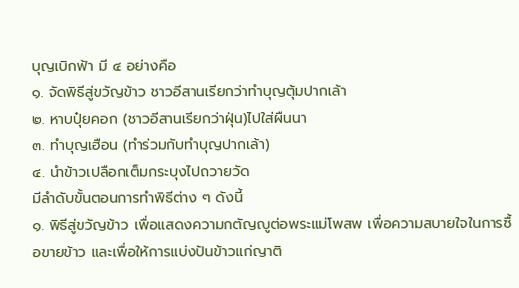บุญเบิกฟ้า มี ๔ อย่างคือ
๑. จัดพิธีสู่ขวัญข้าว ชาวอีสานเรียกว่าทำบุญตุ้มปากเล้า
๒. หาบปุ๋ยคอก (ชาวอีสานเรียกว่าฝุ่น)ไปใส่ผืนนา
๓. ทำบุญเฮือน (ทำร่วมกับทำบุญปากเล้า)
๔. นำข้าวเปลือกเต็มกระบุงไปถวายวัด
มีลำดับขั้นตอนการทำพิธีต่าง ๆ ดังนี้
๑. พิธีสู่ขวัญข้าว เพื่อแสดงความกตัญญูต่อพระแม่โพสพ เพื่อความสบายใจในการซื้อขายข้าว และเพื่อให้การแบ่งปันข้าวแก่ญาติ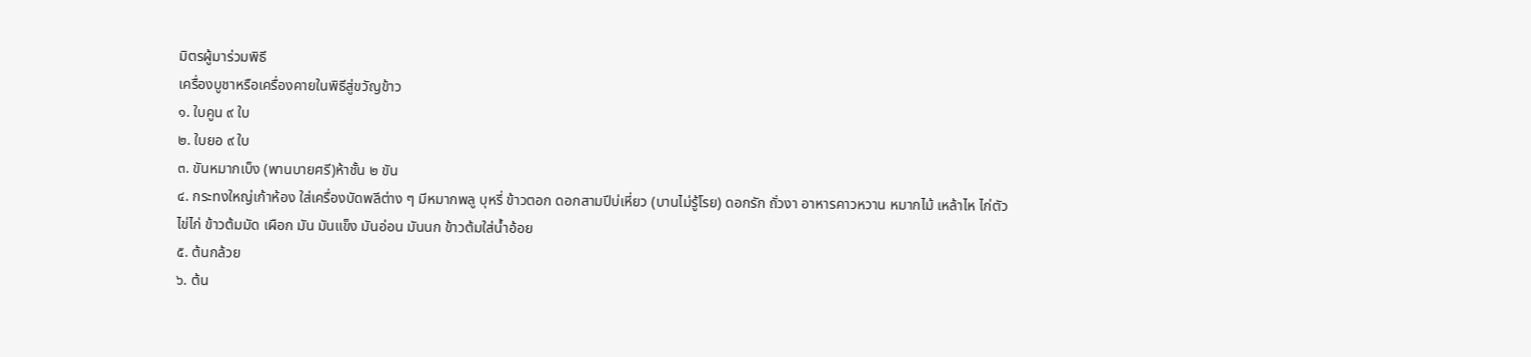มิตรผู้มาร่วมพิธี
เครื่องบูชาหรือเครื่องคายในพิธีสู่ขวัญข้าว
๑. ใบคูน ๙ ใบ
๒. ใบยอ ๙ ใบ
๓. ขันหมากเบ็ง (พานบายศรี)ห้าชั้น ๒ ขัน
๔. กระทงใหญ่เก้าห้อง ใส่เครื่องบัดพลีต่าง ๆ มีหมากพลู บุหรี่ ข้าวตอก ดอกสามปีบ่เหี่ยว (บานไม่รู้โรย) ดอกรัก ถั่วงา อาหารคาวหวาน หมากไม้ เหล้าไห ไก่ตัว ไข่ไก่ ข้าวต้มมัด เผือก มัน มันแข็ง มันอ่อน มันนก ข้าวต้มใส่น้ำอ้อย
๕. ต้นกล้วย
๖. ต้น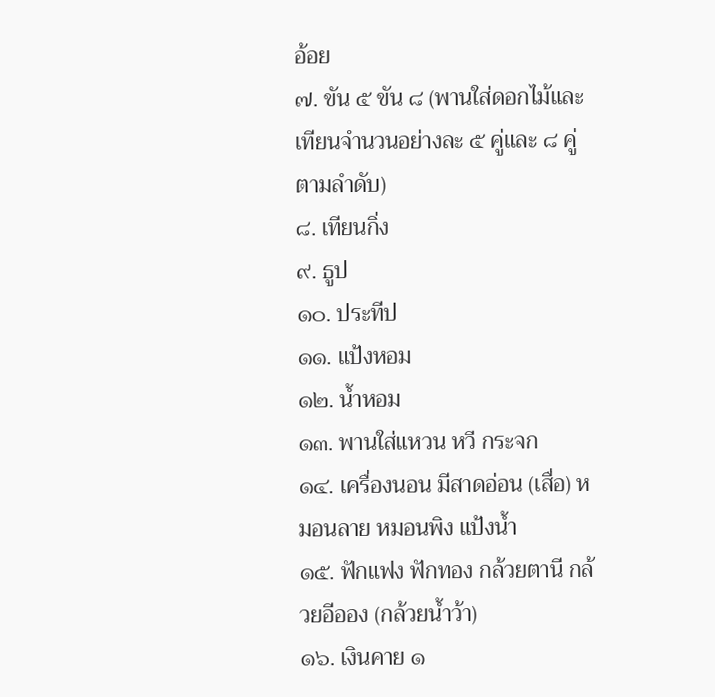อ้อย
๗. ขัน ๕ ขัน ๘ (พานใส่ดอกไม้และเทียนจำนวนอย่างละ ๕ คู่และ ๘ คู่ ตามลำดับ)
๘. เทียนกิ่ง
๙. ธูป
๑๐. ประทีป
๑๑. แป้งหอม
๑๒. น้ำหอม
๑๓. พานใส่แหวน หวี กระจก
๑๔. เครื่องนอน มีสาดอ่อน (เสื่อ) หมอนลาย หมอนพิง แป้งน้ำ
๑๕. ฟักแฟง ฟักทอง กล้วยตานี กล้วยอีออง (กล้วยน้ำว้า)
๑๖. เงินคาย ๑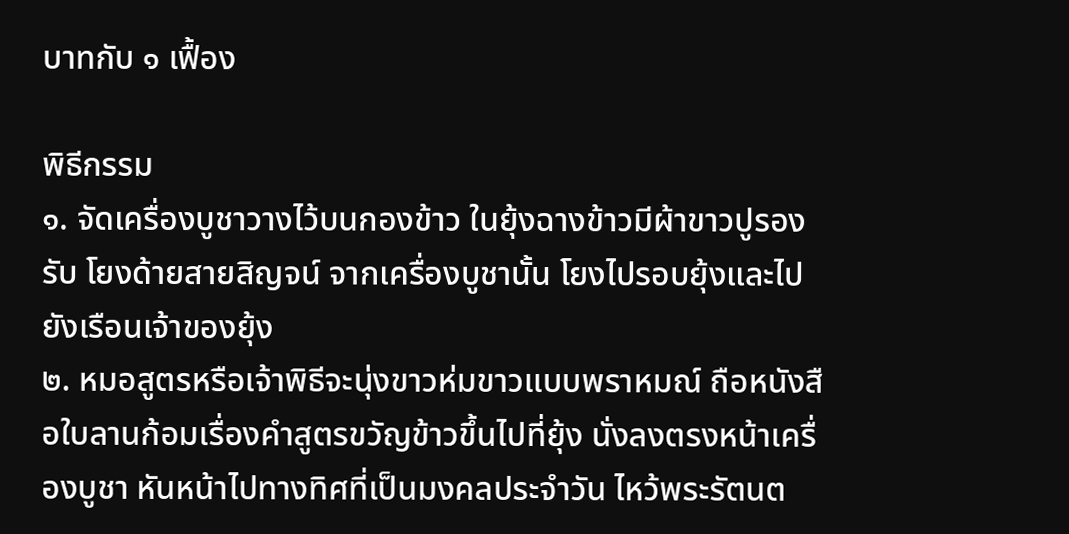บาทกับ ๑ เฟื้อง

พิธีกรรม
๑. จัดเครื่องบูชาวางไว้บนกองข้าว ในยุ้งฉางข้าวมีผ้าขาวปูรองรับ โยงด้ายสายสิญจน์ จากเครื่องบูชานั้น โยงไปรอบยุ้งและไปยังเรือนเจ้าของยุ้ง
๒. หมอสูตรหรือเจ้าพิธีจะนุ่งขาวห่มขาวแบบพราหมณ์ ถือหนังสือใบลานก้อมเรื่องคำสูตรขวัญข้าวขึ้นไปที่ยุ้ง นั่งลงตรงหน้าเครื่องบูชา หันหน้าไปทางทิศที่เป็นมงคลประจำวัน ไหว้พระรัตนต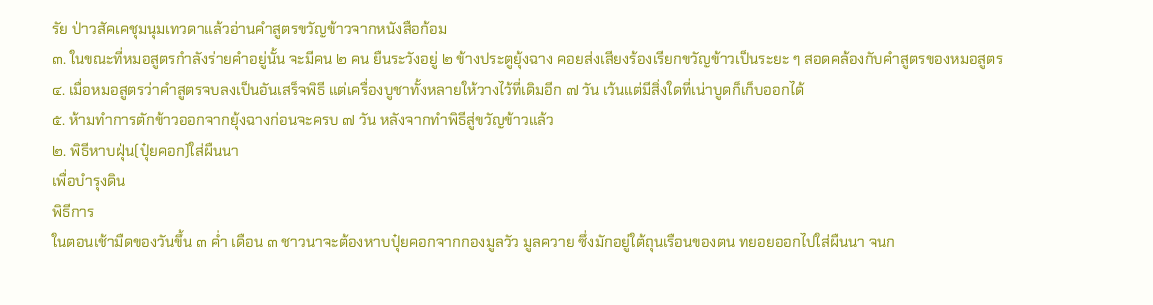รัย ป่าวสัคเคชุมนุมเทวดาแล้วอ่านคำสูตรขวัญข้าวจากหนังสือก้อม
๓. ในขณะที่หมอสูตรกำลังร่ายคำอยู่นั้น จะมีคน ๒ คน ยืนระวังอยู่ ๒ ข้างประตูยุ้งฉาง คอยส่งเสียงร้องเรียกขวัญข้าวเป็นระยะ ๆ สอดคล้องกับคำสูตรของหมอสูตร
๔. เมื่อหมอสูตรว่าคำสูตรจบลงเป็นอันเสร็จพิธี แต่เครื่องบูชาทั้งหลายให้วางไว้ที่เดิมอีก ๗ วัน เว้นแต่มีสิ่งใดที่เน่าบูดก็เก็บออกได้
๕. ห้ามทำการตักข้าวออกจากยุ้งฉางก่อนจะครบ ๗ วัน หลังจากทำพิธีสู่ขวัญข้าวแล้ว
๒. พิธีหาบฝุ่น(ปุ๋ยคอก)ใส่ผืนนา
เพื่อบำรุงดิน
พิธีการ
ในตอนเช้ามืดของวันขึ้น ๓ ค่ำ เดือน ๓ ชาวนาจะต้องหาบปุ๋ยคอกจากกองมูลวัว มูลควาย ซึ่งมักอยู่ใต้ถุนเรือนของตน ทยอยออกไปใส่ผืนนา จนก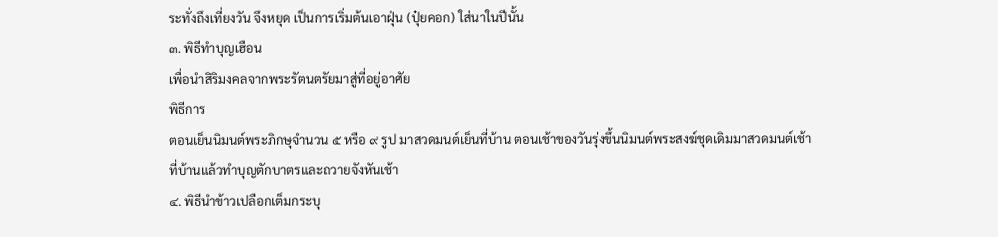ระทั่งถึงเที่ยงวัน จึงหยุด เป็นการเริ่มต้นเอาฝุ่น (ปุ๋ยคอก) ใส่นาในปีนั้น
๓. พิธีทำบุญเฮือน
เพื่อนำสิริมงคลจากพระรัตนตรัยมาสู่ที่อยู่อาศัย
พิธีการ
ตอนเย็นนิมนต์พระภิกษุจำนวน ๕ หรือ ๙ รูป มาสวดมนต์เย็นที่บ้าน ตอนเช้าของวันรุ่งขึ้นนิมนต์พระสงฆ์ชุดเดิมมาสวดมนต์เช้าที่บ้านแล้วทำบุญตักบาตรและถวายจังหันเช้า
๔. พิธีนำข้าวเปลือกเต็มกระบุ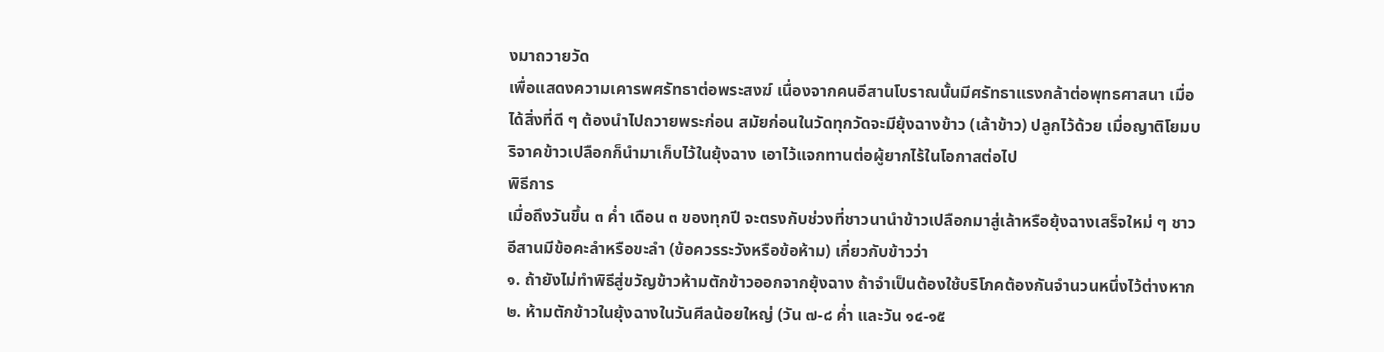งมาถวายวัด
เพื่อแสดงความเคารพศรัทธาต่อพระสงฆ์ เนื่องจากคนอีสานโบราณนั้นมีศรัทธาแรงกล้าต่อพุทธศาสนา เมื่อได้สิ่งที่ดี ๆ ต้องนำไปถวายพระก่อน สมัยก่อนในวัดทุกวัดจะมียุ้งฉางข้าว (เล้าข้าว) ปลูกไว้ด้วย เมื่อญาติโยมบริจาคข้าวเปลือกก็นำมาเก็บไว้ในยุ้งฉาง เอาไว้แจกทานต่อผู้ยากไร้ในโอกาสต่อไป
พิธีการ
เมื่อถึงวันขึ้น ๓ ค่ำ เดือน ๓ ของทุกปี จะตรงกับช่วงที่ชาวนานำข้าวเปลือกมาสู่เล้าหรือยุ้งฉางเสร็จใหม่ ๆ ชาวอีสานมีข้อคะลำหรือขะลำ (ข้อควรระวังหรือข้อห้าม) เกี่ยวกับข้าวว่า
๑. ถ้ายังไม่ทำพิธีสู่ขวัญข้าวห้ามตักข้าวออกจากยุ้งฉาง ถ้าจำเป็นต้องใช้บริโภคต้องกันจำนวนหนึ่งไว้ต่างหาก
๒. ห้ามตักข้าวในยุ้งฉางในวันศีลน้อยใหญ่ (วัน ๗-๘ ค่ำ และวัน ๑๔-๑๕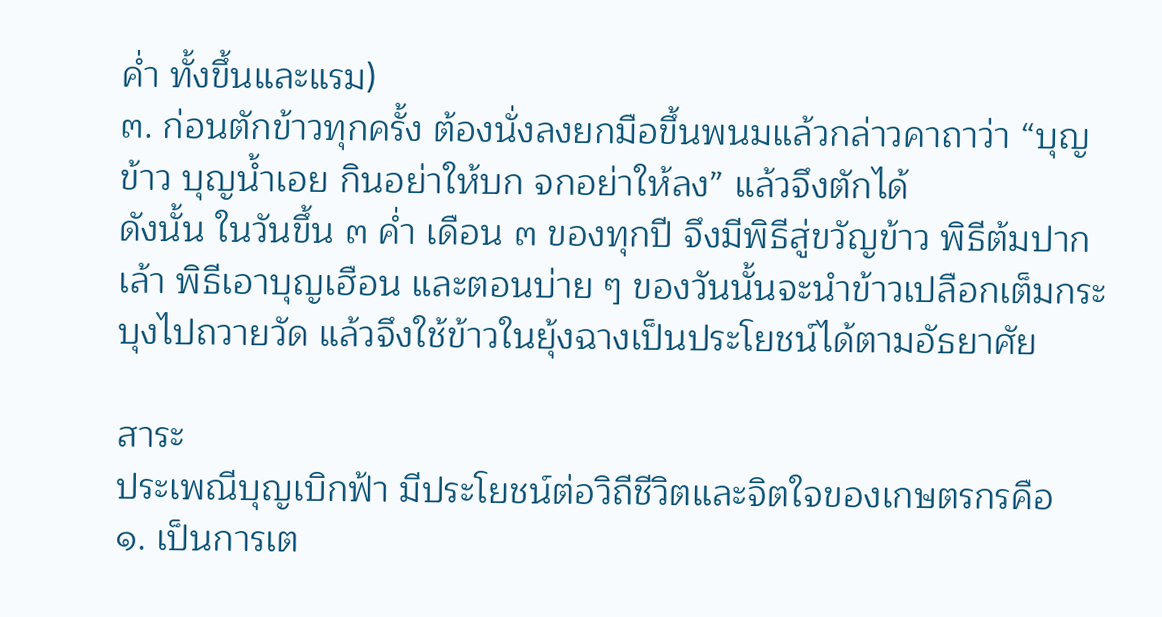ค่ำ ทั้งขึ้นและแรม)
๓. ก่อนตักข้าวทุกครั้ง ต้องนั่งลงยกมือขึ้นพนมแล้วกล่าวคาถาว่า “บุญข้าว บุญน้ำเอย กินอย่าให้บก จกอย่าให้ลง” แล้วจึงตักได้
ดังนั้น ในวันขึ้น ๓ ค่ำ เดือน ๓ ของทุกปี จึงมีพิธีสู่ขวัญข้าว พิธีต้มปากเล้า พิธีเอาบุญเฮือน และตอนบ่าย ๆ ของวันนั้นจะนำข้าวเปลือกเต็มกระบุงไปถวายวัด แล้วจึงใช้ข้าวในยุ้งฉางเป็นประโยชน์ได้ตามอัธยาศัย

สาระ
ประเพณีบุญเบิกฟ้า มีประโยชน์ต่อวิถีชีวิตและจิตใจของเกษตรกรคือ
๑. เป็นการเต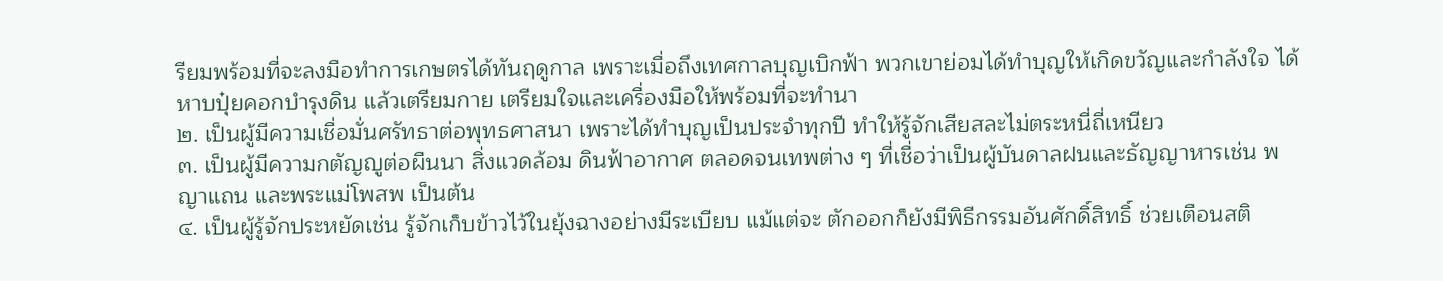รียมพร้อมที่จะลงมือทำการเกษตรได้ทันฤดูกาล เพราะเมื่อถึงเทศกาลบุญเบิกฟ้า พวกเขาย่อมได้ทำบุญให้เกิดขวัญและกำลังใจ ได้หาบปุ๋ยคอกบำรุงดิน แล้วเตรียมกาย เตรียมใจและเครื่องมือให้พร้อมที่จะทำนา
๒. เป็นผู้มีความเชื่อมั่นศรัทธาต่อพุทธศาสนา เพราะได้ทำบุญเป็นประจำทุกปี ทำให้รู้จักเสียสละไม่ตระหนี่ถี่เหนียว
๓. เป็นผู้มีความกตัญญูต่อผืนนา สิ่งแวดล้อม ดินฟ้าอากาศ ตลอดจนเทพต่าง ๆ ที่เชื่อว่าเป็นผู้บันดาลฝนและธัญญาหารเช่น พญาแถน และพระแม่โพสพ เป็นต้น
๔. เป็นผู้รู้จักประหยัดเช่น รู้จักเก็บข้าวไว้ในยุ้งฉางอย่างมีระเบียบ แม้แต่จะ ตักออกก็ยังมีพิธีกรรมอันศักดิ์สิทธิ์ ช่วยเตือนสติ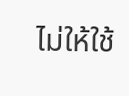ไม่ให้ใช้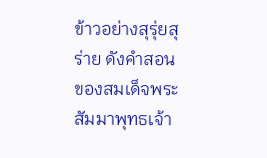ข้าวอย่างสุรุ่ยสุร่าย ดังคำสอนของสมเด็จพระสัมมาพุทธเจ้า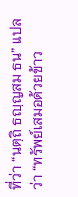ที่ว่า “นตฺถิ ธญฺญสม ธน” แปลว่า “ทรัพย์เสมอด้วยข้าว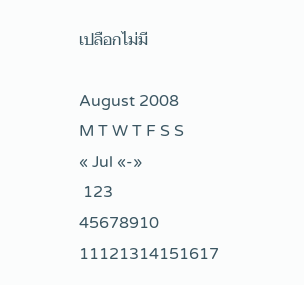เปลือกไม่มี

August 2008
M T W T F S S
« Jul «-»
 123
45678910
11121314151617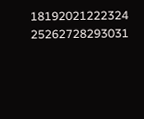18192021222324
25262728293031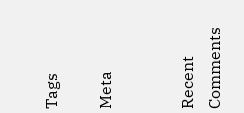Tags

Meta


Recent Comments